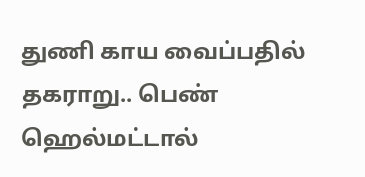துணி காய வைப்பதில் தகராறு.. பெண் ஹெல்மட்டால்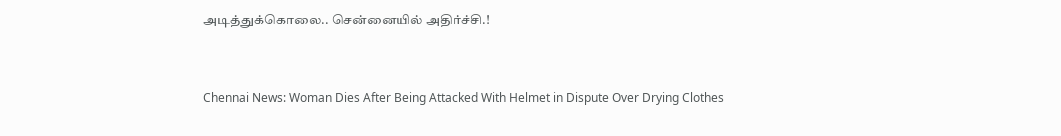அடித்துக்கொலை.. சென்னையில் அதிர்ச்சி.!



Chennai News: Woman Dies After Being Attacked With Helmet in Dispute Over Drying Clothes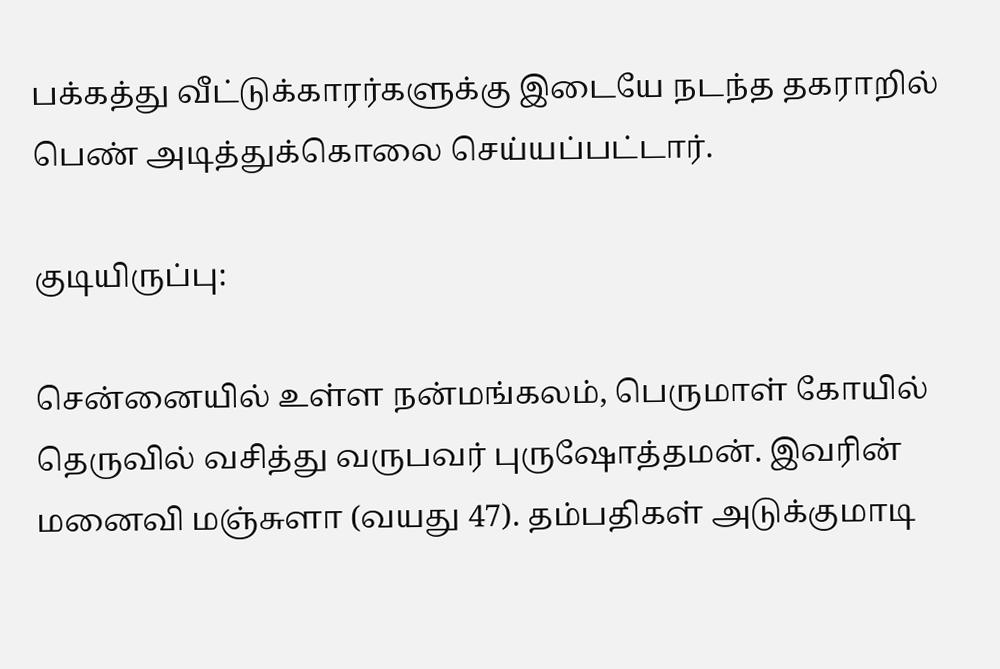பக்கத்து வீட்டுக்காரர்களுக்கு இடையே நடந்த தகராறில் பெண் அடித்துக்கொலை செய்யப்பட்டார்.

குடியிருப்பு:

சென்னையில் உள்ள நன்மங்கலம், பெருமாள் கோயில் தெருவில் வசித்து வருபவர் புருஷோத்தமன். இவரின் மனைவி மஞ்சுளா (வயது 47). தம்பதிகள் அடுக்குமாடி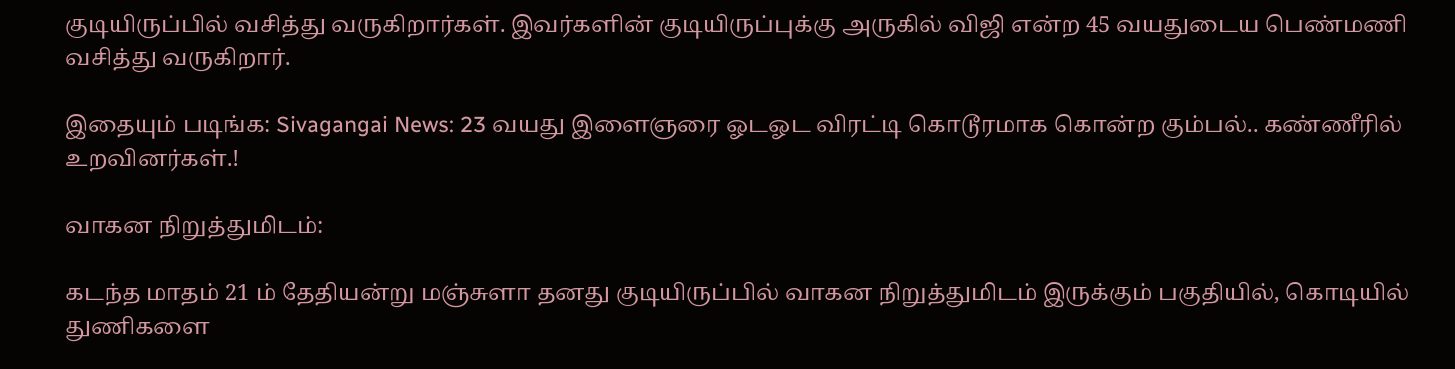குடியிருப்பில் வசித்து வருகிறார்கள். இவர்களின் குடியிருப்புக்கு அருகில் விஜி என்ற 45 வயதுடைய பெண்மணி வசித்து வருகிறார்.

இதையும் படிங்க: Sivagangai News: 23 வயது இளைஞரை ஓடஓட விரட்டி கொடூரமாக கொன்ற கும்பல்.. கண்ணீரில் உறவினர்கள்.!

வாகன நிறுத்துமிடம்:

கடந்த மாதம் 21 ம் தேதியன்று மஞ்சுளா தனது குடியிருப்பில் வாகன நிறுத்துமிடம் இருக்கும் பகுதியில், கொடியில் துணிகளை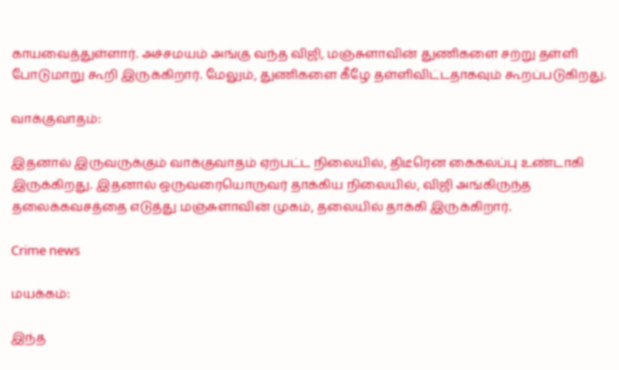காயவைத்துள்ளார். அச்சமயம் அங்கு வந்த விஜி, மஞ்சுளாவின் துணிகளை சற்று தள்ளி போடுமாறு கூறி இருக்கிறார். மேலும், துணிகளை கீழே தள்ளிவிட்டதாகவும் கூறப்படுகிறது.

வாக்குவாதம்:

இதனால் இருவருக்கும் வாக்குவாதம் ஏற்பட்ட நிலையில், திடீரென கைகலப்பு உண்டாகி இருக்கிறது. இதனால் ஒருவரையொருவர் தாக்கிய நிலையில், விஜி அங்கிருந்த தலைக்கவசத்தை எடுத்து மஞ்சுளாவின் முகம், தலையில் தாக்கி இருக்கிறார்.

Crime news

மயக்கம்:

இந்த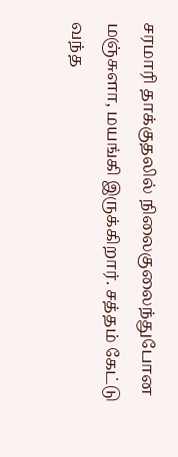சரமாரி தாக்குதலில் நிலைகுலைந்துபோன மஞ்சுளா, மயங்கி இருக்கிறார். சத்தம் கேட்டு வந்த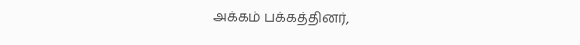அக்கம் பக்கத்தினர்,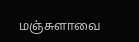மஞ்சுளாவை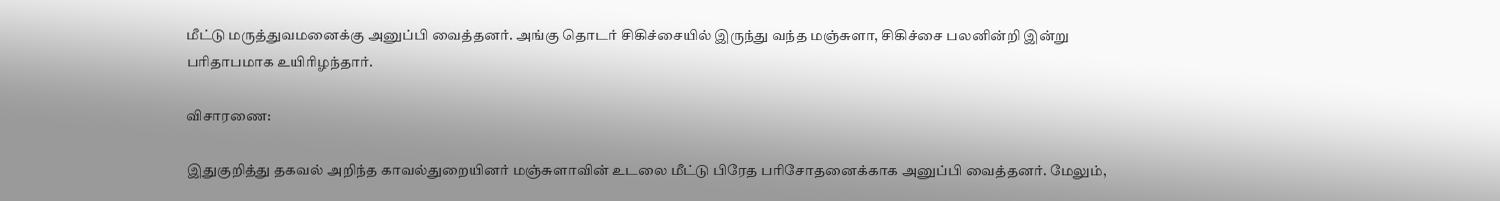மீட்டு மருத்துவமனைக்கு அனுப்பி வைத்தனர். அங்கு தொடர் சிகிச்சையில் இருந்து வந்த மஞ்சுளா, சிகிச்சை பலனின்றி இன்று பரிதாபமாக உயிரிழந்தார்.

விசாரணை:

இதுகுறித்து தகவல் அறிந்த காவல்துறையினர் மஞ்சுளாவின் உடலை மீட்டு பிரேத பரிசோதனைக்காக அனுப்பி வைத்தனர். மேலும்,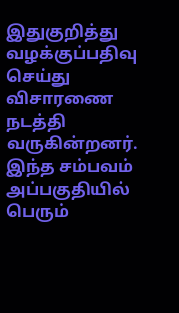இதுகுறித்து வழக்குப்பதிவு செய்து விசாரணை நடத்தி வருகின்றனர். இந்த சம்பவம் அப்பகுதியில் பெரும்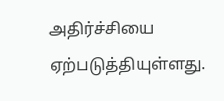அதிர்ச்சியை ஏற்படுத்தியுள்ளது.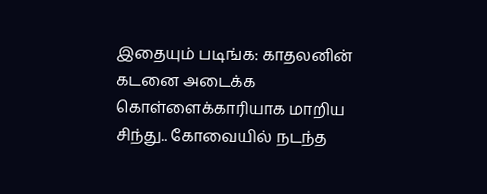இதையும் படிங்க: காதலனின் கடனை அடைக்க கொள்ளைக்காரியாக மாறிய சிந்து.. கோவையில் நடந்த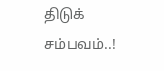திடுக் சம்பவம்..!